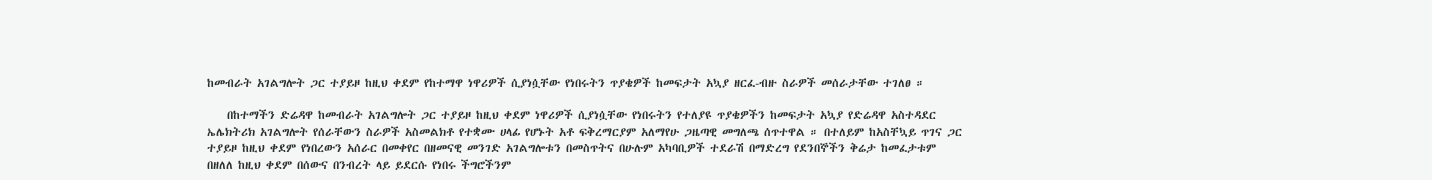ከመብራት አገልግሎት ጋር ተያይዞ ከዚህ ቀደም የከተማዋ ነዋሪዎች ሲያነሷቸው የነበሩትን ጥያቄዎች ከመፍታት አኳያ ዘርፈ-ብዙ ስራዎች መሰራታቸው ተገለፀ ።

    በከተማችን ድሬዳዋ ከመብራት አገልግሎት ጋር ተያይዞ ከዚህ ቀደም ነዋሪዎች ሲያነሷቸው የነበሩትን የተለያዩ ጥያቄዎችን ከመፍታት አኳያ የድሬዳዋ አስተዳደር ኤሌክትሪክ አገልግሎት የሰራቸውን ስራዎች አስመልክቶ የተቋሙ ሀላፊ የሆኑት አቶ ፍቅረማርያም አለማየሁ ጋዜጣዊ መግለጫ ሰጥተዋል ። በተለይም ከአስቸኳይ ጥገና ጋር ተያይዞ ከዚህ ቀደም የነበረውን አሰራር በመቀየር በዘመናዊ መንገድ አገልግሎቱን በመስጥትና በሁሉም አካባቢዎች ተደራሽ በማድረግ የደንበኞችን ቅሬታ ከመፈታቱም በዘለለ ከዚህ ቀደም በሰውና በንብረት ላይ ይደርሱ የነበሩ ችግሮችንም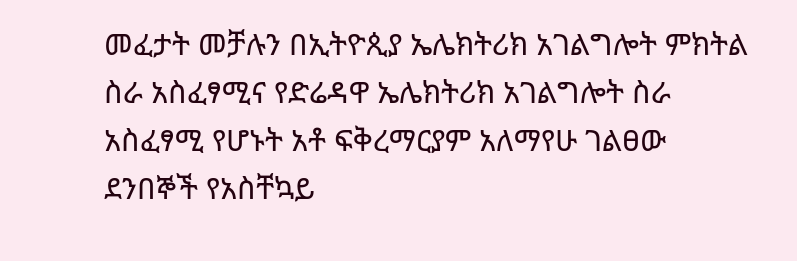መፈታት መቻሉን በኢትዮጲያ ኤሌክትሪክ አገልግሎት ምክትል ስራ አስፈፃሚና የድሬዳዋ ኤሌክትሪክ አገልግሎት ስራ አስፈፃሚ የሆኑት አቶ ፍቅረማርያም አለማየሁ ገልፀው ደንበኞች የአስቸኳይ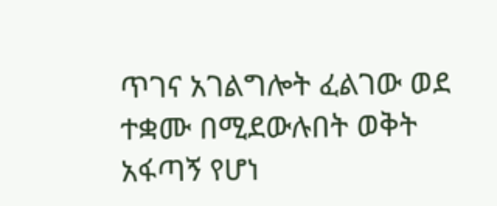ጥገና አገልግሎት ፈልገው ወደ ተቋሙ በሚደውሉበት ወቅት አፋጣኝ የሆነ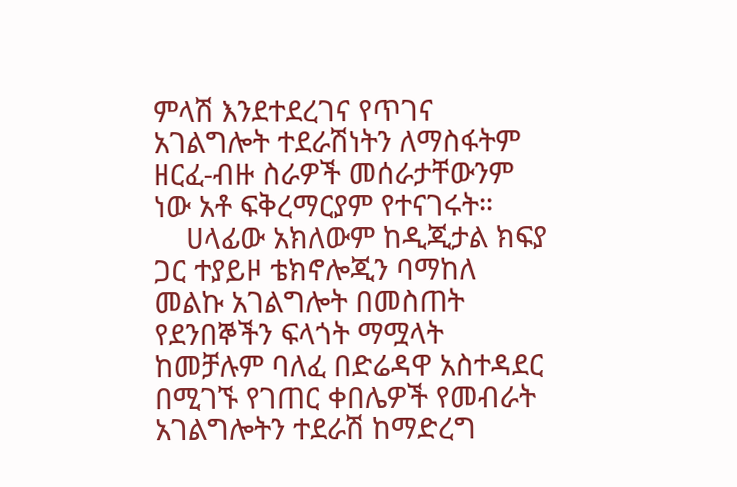ምላሽ እንደተደረገና የጥገና አገልግሎት ተደራሽነትን ለማስፋትም ዘርፈ-ብዙ ስራዎች መሰራታቸውንም ነው አቶ ፍቅረማርያም የተናገሩት።
    ሀላፊው አክለውም ከዲጂታል ክፍያ ጋር ተያይዞ ቴክኖሎጂን ባማከለ መልኩ አገልግሎት በመስጠት የደንበኞችን ፍላጎት ማሟላት ከመቻሉም ባለፈ በድሬዳዋ አስተዳደር በሚገኙ የገጠር ቀበሌዎች የመብራት አገልግሎትን ተደራሽ ከማድረግ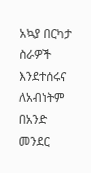አኳያ በርካታ ስራዎች እንደተሰሩና ለአብነትም በአንድ መንደር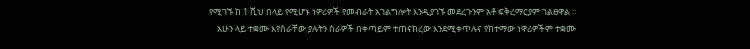የሚገኙ ከ 1 ሺህ በላይ የሚሆኑ ነዎሪዎች የመብራት አገልግሎት እንዲያገኙ መደረጉንም አቶ ፍቅረማርያም ገልፀዋል ።
    አሁን ላይ ተቋሙ እየሰራቸው ያሉትን ስራዎች በቀጣይም ተጠናክረው እንደሚቀጥሉና የከተማው ነዋሪዎችም ተቋሙ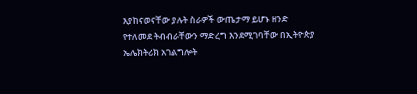እያከናወናቸው ያሉት ስራዎች ውጤታማ ይሆኑ ዘንድ የተለመደ ትብብራቸውን ማድረግ እንደሚገባቸው በኢትዮጵያ ኤሌክትሪክ አገልግሎት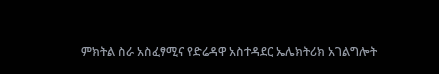ምክትል ስራ አስፈፃሚና የድሬዳዋ አስተዳደር ኤሌክትሪክ አገልግሎት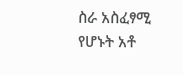ስራ አስፈፃሚ የሆኑት አቶ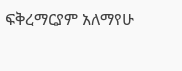ፍቅረማርያም አለማየሁ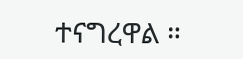ተናግረዋል ።